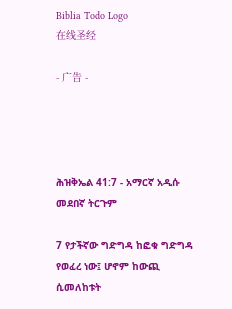Biblia Todo Logo
在线圣经

- 广告 -




ሕዝቅኤል 41:7 - አማርኛ አዲሱ መደበኛ ትርጉም

7 የታችኛው ግድግዳ ከፎቁ ግድግዳ የወፈረ ነው፤ ሆኖም ከውጪ ሲመለከቱት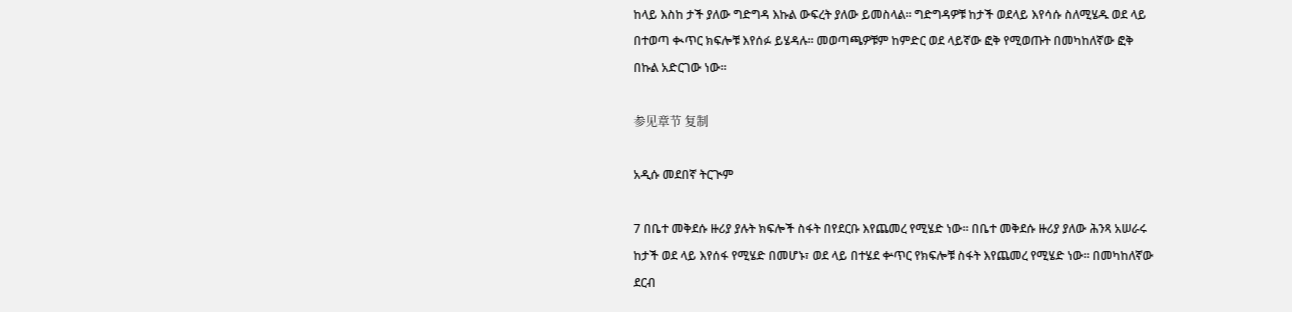ከላይ እስከ ታች ያለው ግድግዳ እኩል ውፍረት ያለው ይመስላል። ግድግዳዎቹ ከታች ወደላይ እየሳሱ ስለሚሄዱ ወደ ላይ በተወጣ ቊጥር ክፍሎቹ እየሰፉ ይሄዳሉ። መወጣጫዎቹም ከምድር ወደ ላይኛው ፎቅ የሚወጡት በመካከለኛው ፎቅ በኩል አድርገው ነው።

参见章节 复制

አዲሱ መደበኛ ትርጒም

7 በቤተ መቅደሱ ዙሪያ ያሉት ክፍሎች ስፋት በየደርቡ እየጨመረ የሚሄድ ነው። በቤተ መቅደሱ ዙሪያ ያለው ሕንጻ አሠራሩ ከታች ወደ ላይ እየሰፋ የሚሄድ በመሆኑ፣ ወደ ላይ በተሄደ ቍጥር የክፍሎቹ ስፋት እየጨመረ የሚሄድ ነው። በመካከለኛው ደርብ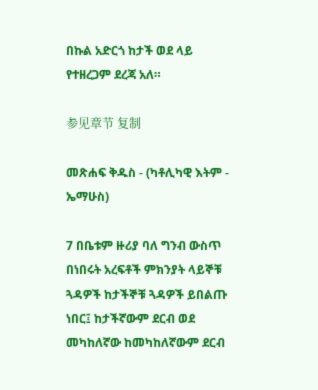በኩል አድርጎ ከታች ወደ ላይ የተዘረጋም ደረጃ አለ።

参见章节 复制

መጽሐፍ ቅዱስ - (ካቶሊካዊ እትም - ኤማሁስ)

7 በቤቱም ዙሪያ ባለ ግንብ ውስጥ በነበሩት አረፍቶች ምክንያት ላይኞቹ ጓዳዎች ከታችኞቹ ጓዳዎች ይበልጡ ነበር፤ ከታችኛውም ደርብ ወደ መካከለኛው ከመካከለኛውም ደርብ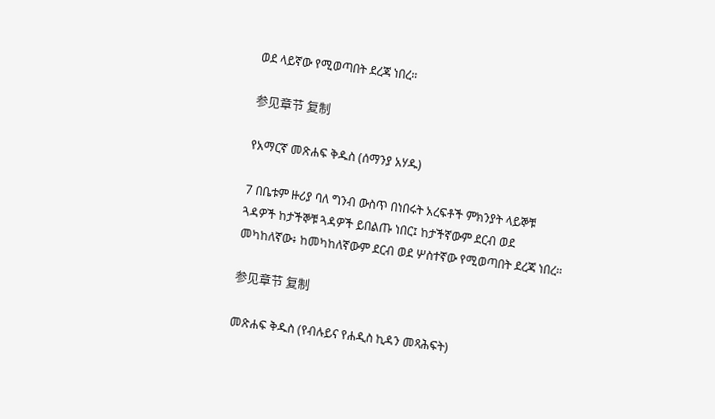ወደ ላይኛው የሚወጣበት ደረጃ ነበረ።

参见章节 复制

የአማርኛ መጽሐፍ ቅዱስ (ሰማንያ አሃዱ)

7 በቤቱም ዙሪያ ባለ ግንብ ውስጥ በነበሩት አረፍቶች ምክንያት ላይኞቹ ጓዳዎች ከታችኞቹ ጓዳዎች ይበልጡ ነበር፤ ከታችኛውም ደርብ ወደ መካከለኛው፥ ከመካከለኛውም ደርብ ወደ ሦስተኛው የሚወጣበት ደረጃ ነበረ።

参见章节 复制

መጽሐፍ ቅዱስ (የብሉይና የሐዲስ ኪዳን መጻሕፍት)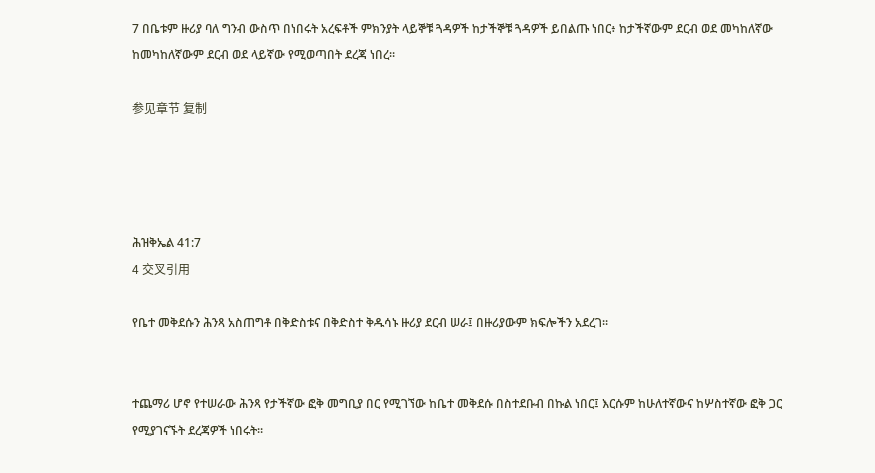7 በቤቱም ዙሪያ ባለ ግንብ ውስጥ በነበሩት አረፍቶች ምክንያት ላይኞቹ ጓዳዎች ከታችኞቹ ጓዳዎች ይበልጡ ነበር፥ ከታችኛውም ደርብ ወደ መካከለኛው ከመካከለኛውም ደርብ ወደ ላይኛው የሚወጣበት ደረጃ ነበረ።

参见章节 复制




ሕዝቅኤል 41:7
4 交叉引用

የቤተ መቅደሱን ሕንጻ አስጠግቶ በቅድስቱና በቅድስተ ቅዱሳኑ ዙሪያ ደርብ ሠራ፤ በዙሪያውም ክፍሎችን አደረገ።


ተጨማሪ ሆኖ የተሠራው ሕንጻ የታችኛው ፎቅ መግቢያ በር የሚገኘው ከቤተ መቅደሱ በስተደቡብ በኩል ነበር፤ እርሱም ከሁለተኛውና ከሦስተኛው ፎቅ ጋር የሚያገናኙት ደረጃዎች ነበሩት።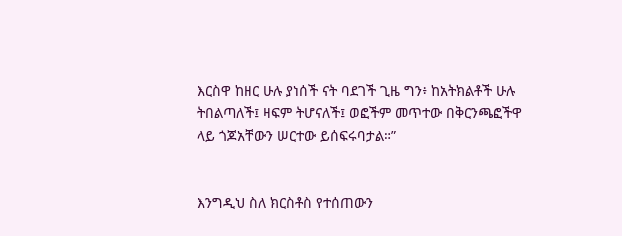እርስዋ ከዘር ሁሉ ያነሰች ናት ባደገች ጊዜ ግን፥ ከአትክልቶች ሁሉ ትበልጣለች፤ ዛፍም ትሆናለች፤ ወፎችም መጥተው በቅርንጫፎችዋ ላይ ጎጆአቸውን ሠርተው ይሰፍሩባታል።”


እንግዲህ ስለ ክርስቶስ የተሰጠውን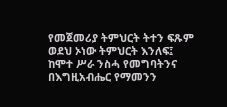የመጀመሪያ ትምህርት ትተን ፍጹም ወደህ ኦነው ትምህርት እንለፍ፤ ከሞተ ሥራ ንስሓ የመግባትንና በእግዚአብሔር የማመንን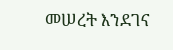መሠረት እንደገና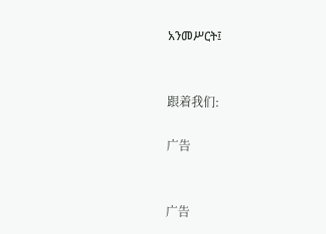አንመሥርት፤


跟着我们:

广告


广告